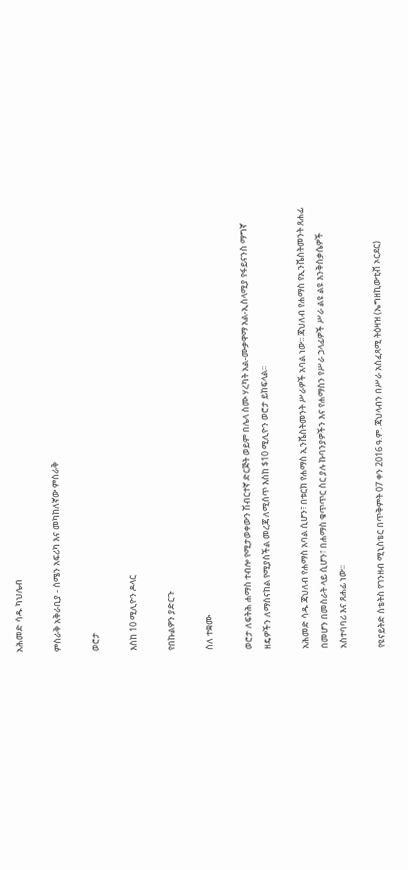አሕመድ ሳዱ ካህሌብ

ምስራቅ አቅራቢያ - ሰሜን አፍሪካ እና መካከለኛው ምስራቅ

ወሮታ

እስከ 10 ሚሊዮን ዶላር

የበኩልዎን ያድርጉ

ስለ ተቋሙ

ወሮታ ለፍትሕ ሐማስ ተብሎ የሚታወቀውን ሽብርተኛ ድርጅት ወይም በሌላ ስሙ ሃረካት አል-ሙቃዋማ አል-ኢስላሚያ የፋይናንስ ማግኛ ዘዴዎችን ለማሰናከል የሚያስችል መረጃ ለሚሰጥ እስከ $10 ሚሊዮን ወሮታ ይከፍላል፡፡

አሕመድ ሳዱ ጃህለብ የሐማስ አባል ሲሆን፣ በቱርክ የሐማስ ኢንቬስትመንት ሥራዎች አባል ነው፡፡ ጃህለብ የሐማስ የኢንቬስትመንት ጸሐፊ በመሆን በመስራት ላይ ሲሆን፣ በሐማስ ቁጥጥር ስር ያሉ ኩባንያዎችን እና የሐማስን የሥራ ኃላፊዎች ሥራ ልዩ ልዩ እንቅስቃሴዎች አስተባባሪ እና ጸሐፊ ነው፡፡

የዩናይትድ ስቴትስ የገንዘብ ሚኒስቴር በጥቅምት 07 ቀን 2016 ዓ.ም. ጃህላብን በሥራ አስፈጻሚ ትዕዛዝ (ኤግዘኪውቲቭ ኦርደር)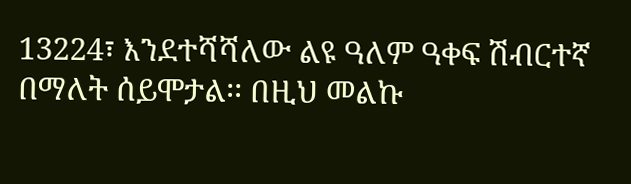13224፣ እንደተሻሻለው ልዩ ዓለም ዓቀፍ ሽብርተኛ በማለት ሰይሞታል፡፡ በዚህ መልኩ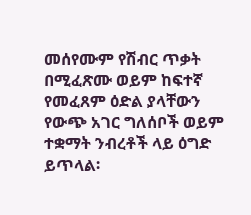መሰየሙም የሽብር ጥቃት በሚፈጽሙ ወይም ከፍተኛ የመፈጸም ዕድል ያላቸውን የውጭ አገር ግለሰቦች ወይም ተቋማት ንብረቶች ላይ ዕግድ ይጥላል፡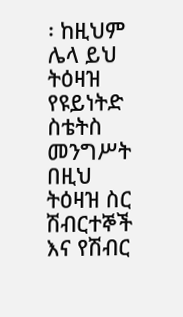፡ ከዚህም ሌላ ይህ ትዕዛዝ የዩይነትድ ስቴትስ መንግሥት በዚህ ትዕዛዝ ስር ሽብርተኞች እና የሽብር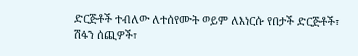ድርጅቶች ተብለው ለተሰየሙት ወይም ለእነርሱ የበታች ድርጅቶች፣ ሽፋን ሰጪዎች፣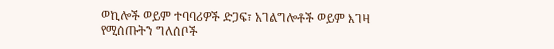ወኪሎች ወይም ተባባሪዎች ድጋፍ፣ አገልግሎቶች ወይም እገዛ የሚሰጡትን ግለሰቦች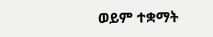ወይም ተቋማት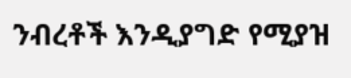ንብረቶች እንዲያግድ የሚያዝ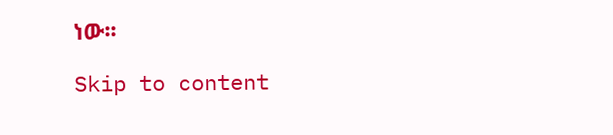ነው፡፡

Skip to content